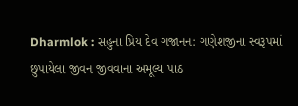Dharmlok : સહુના પ્રિય દેવ ગજાનન: ગણેશજીના સ્વરૂપમાં છુપાયેલા જીવન જીવવાના અમૂલ્ય પાઠ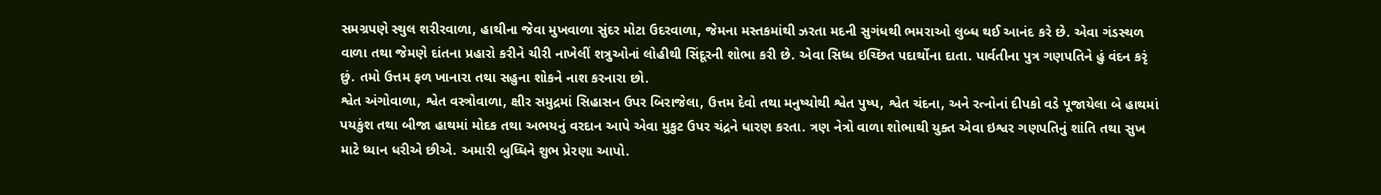સમગ્રપણે સ્થુલ શરીરવાળા, હાથીના જેવા મુખવાળા સુંદર મોટા ઉદરવાળા, જેમના મસ્તકમાંથી ઝરતા મદની સુગંધથી ભમરાઓ લુબ્ધ થઈ આનંદ કરે છે. એવા ગંડસ્થળ વાળા તથા જેમણે દાંતના પ્રહારો કરીને ચીરી નાખેલીં શત્રુઓનાં લોહીથી સિંદૂરની શોભા કરી છે. એવા સિધ્ધ ઇચ્છિત પદાર્થોના દાતા. પાર્વતીના પુત્ર ગણપતિને હું વંદન કરૃં છું. તમો ઉત્તમ ફળ ખાનારા તથા સહુના શોકને નાશ કરનારા છો.
શ્વેત અંગોવાળા, શ્વેત વસ્ત્રોવાળા, ક્ષીર સમુદ્રમાં સિહાસન ઉપર બિરાજેલા, ઉત્તમ દેવો તથા મનુષ્યોથી શ્વેત પુષ્પ, શ્વેત ચંદના, અને રત્નોનાં દીપકો વડે પૂજાયેલા બે હાથમાં પયકુંશ તથા બીજા હાથમાં મોદક તથા અભયનું વરદાન આપે એવા મુકુટ ઉપર ચંદ્રને ધારણ કરતા. ત્રણ નેત્રો વાળા શોભાથી યુક્ત એવા ઇશ્વર ગણપતિનું શાંતિ તથા સુખ માટે ધ્યાન ધરીએ છીએ. અમારી બુધ્ધિને શુભ પ્રેરણા આપો.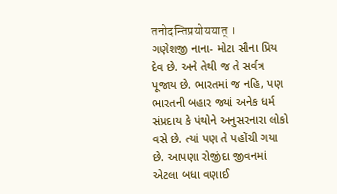तनोदन्तिप्रयोययात् ।
ગણેશજી નાના- મોટા સૌના પ્રિય દેવ છે. અને તેથી જ તે સર્વત્ર પૂજાય છે. ભારતમાં જ નહિ, પણ ભારતની બહાર જ્યાં અનેક ધર્મ સંપ્રદાય કે પંથોને અનુસરનારા લોકો વસે છે. ત્યાં પણ તે પહોંચી ગયા છે. આપણા રોજીંદા જીવનમાં એટલા બધા વણાઈ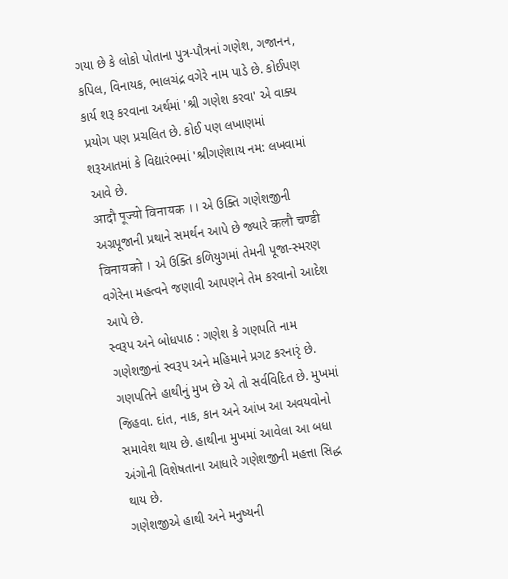ગયા છે કે લોકો પોતાના પુત્ર-પૌત્રનાં ગણેશ, ગજાનન, કપિલ, વિનાયક, ભાલચંદ્ર વગેરે નામ પાડે છે. કોઈપણ કાર્ય શરૂ કરવાના અર્થમાં 'શ્રી ગણેશ કરવા' એ વાક્ય પ્રયોગ પણ પ્રચલિત છે. કોઈ પણ લખાણમાં શરૂઆતમાં કે વિદ્યારંભમાં 'શ્રીગણેશાય નમ: લખવામાં આવે છે.
आदौ पूज्यो विनायक ।। એ ઉક્તિ ગણેશજીની અગ્રપૂજાની પ્રથાને સમર્થન આપે છે જ્યારે कलौ चण्डी विनायको । એ ઉક્તિ કળિયુગમાં તેમની પૂજા-સ્મરણ વગેરેના મહત્વને જણાવી આપણને તેમ કરવાનો આદેશ આપે છે.
સ્વરૂપ અને બોધપાઠ : ગણેશ કે ગણપતિ નામ ગણેશજીનાં સ્વરૂપ અને મહિમાને પ્રગટ કરનારૃં છે. ગણપતિને હાથીનું મુખ છે એ તો સર્વવિદિત છે. મુખમાં જિહવા. દાંત, નાક, કાન અને આંખ આ અવયવોનો સમાવેશ થાય છે. હાથીના મુખમાં આવેલા આ બધા અંગોની વિશેષતાના આધારે ગણેશજીની મહત્તા સિદ્ધ થાય છે.
ગણેશજીએ હાથી અને મનુષ્યની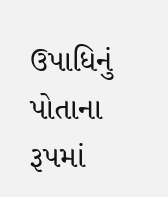ઉપાધિનું પોતાના રૂપમાં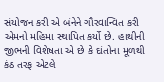સંયોજન કરી એ બંનેને ગૌરવાન્વિત કરી એમનો મહિમા સ્થાપિત કર્યો છે. હાથીની જીભની વિશેષતા એ છે કે દાંતોના મૂળથી કંઠ તરફ એટલે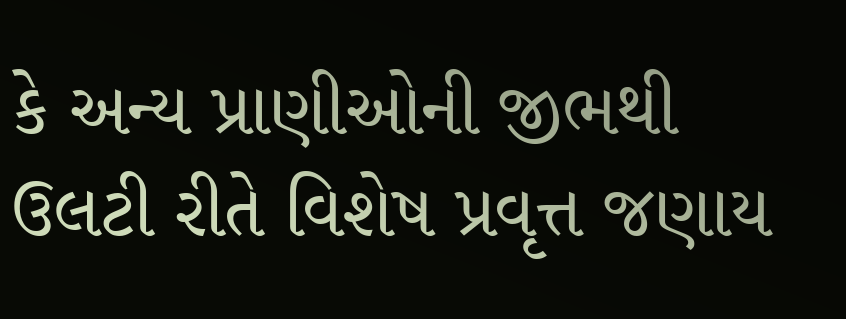કે અન્ય પ્રાણીઓની જીભથી ઉલટી રીતે વિશેષ પ્રવૃત્ત જણાય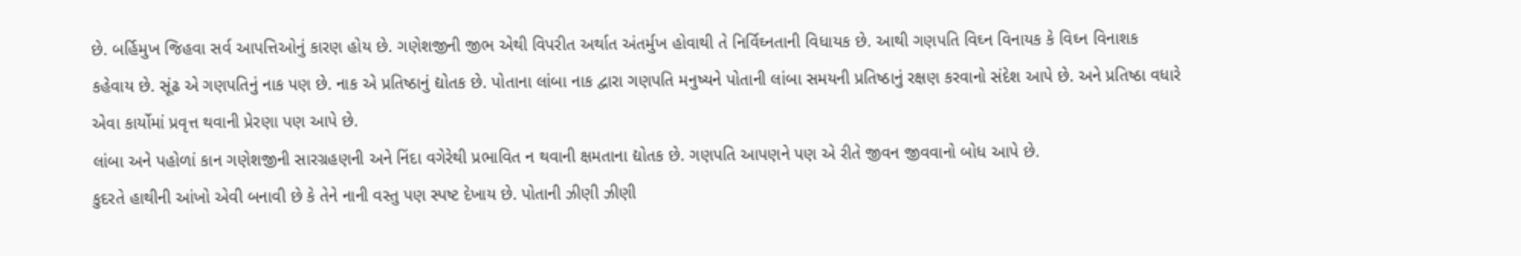છે. બર્હિમુખ જિહવા સર્વ આપત્તિઓનું કારણ હોય છે. ગણેશજીની જીભ એથી વિપરીત અર્થાત અંતર્મુખ હોવાથી તે નિર્વિઘ્નતાની વિધાયક છે. આથી ગણપતિ વિઘ્ન વિનાયક કે વિઘ્ન વિનાશક કહેવાય છે. સૂંઢ એ ગણપતિનું નાક પણ છે. નાક એ પ્રતિષ્ઠાનું દ્યોતક છે. પોતાના લાંબા નાક દ્વારા ગણપતિ મનુષ્યને પોતાની લાંબા સમયની પ્રતિષ્ઠાનું રક્ષણ કરવાનો સંદેશ આપે છે. અને પ્રતિષ્ઠા વધારે એવા કાર્યોમાં પ્રવૃત્ત થવાની પ્રેરણા પણ આપે છે.
લાંબા અને પહોળાં કાન ગણેશજીની સારગ્રહણની અને નિંદા વગેરેથી પ્રભાવિત ન થવાની ક્ષમતાના દ્યોતક છે. ગણપતિ આપણને પણ એ રીતે જીવન જીવવાનો બોધ આપે છે.
કુદરતે હાથીની આંખો એવી બનાવી છે કે તેને નાની વસ્તુ પણ સ્પષ્ટ દેખાય છે. પોતાની ઝીણી ઝીણી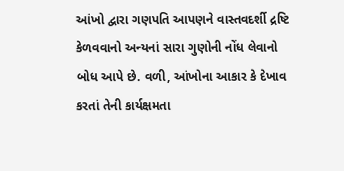આંખો દ્વારા ગણપતિ આપણને વાસ્તવદર્શી દ્રષ્ટિ કેળવવાનો અન્યનાં સારા ગુણોની નોંધ લેવાનો બોધ આપે છે. વળી, આંખોના આકાર કે દેખાવ કરતાં તેની કાર્યક્ષમતા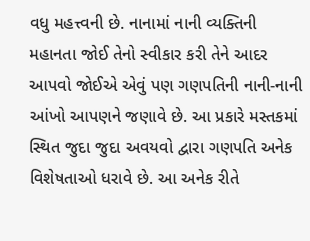વધુ મહત્ત્વની છે. નાનામાં નાની વ્યક્તિની મહાનતા જોઈ તેનો સ્વીકાર કરી તેને આદર આપવો જોઈએ એવું પણ ગણપતિની નાની-નાની આંખો આપણને જણાવે છે. આ પ્રકારે મસ્તકમાં સ્થિત જુદા જુદા અવયવો દ્વારા ગણપતિ અનેક વિશેષતાઓ ધરાવે છે. આ અનેક રીતે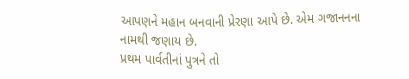આપણને મહાન બનવાની પ્રેરણા આપે છે. એમ ગજાનનના નામથી જણાય છે.
પ્રથમ પાર્વતીનાં પુત્રને તો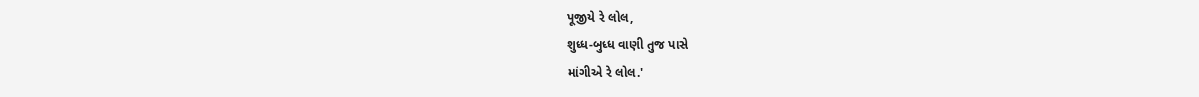પૂજીયે રે લોલ,
શુધ્ધ-બુધ્ધ વાણી તુજ પાસે
માંગીએ રે લોલ.'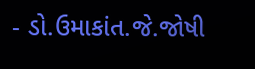- ડો.ઉમાકાંત.જે.જોષી